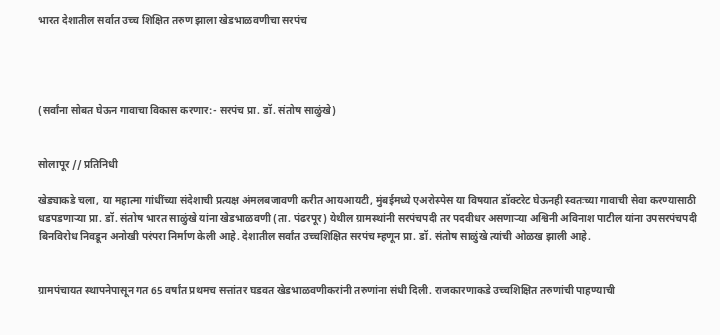भारत देशातील सर्वात उच्च शिक्षित तरुण झाला खेडभाळवणीचा सरपंच




(सर्वांना सोबत घेऊन गावाचा विकास करणार:- सरपंच प्रा. डॉ. संतोष साळुंखे)


सोलापूर // प्रतिनिधी

खेड्याकडे चला, या महात्मा गांधींच्या संदेशाची प्रत्यक्ष अंमलबजावणी करीत आयआयटी, मुंबईमध्ये एअरोस्पेस या विषयात डॉक्‍टरेट घेऊनही स्वतःच्या गावाची सेवा करण्यासाठी धडपडणाऱ्या प्रा. डॉ. संतोष भारत साळुंखे यांना खेडभाळवणी (ता. पंढरपूर) येथील ग्रामस्थांनी सरपंचपदी तर पदवीधर असणाऱ्या अश्विनी अविनाश पाटील यांना उपसरपंचपदी बिनविरोध निवडून अनोखी परंपरा निर्माण केली आहे. देशातील सर्वांत उच्चशिक्षित सरपंच म्हणून प्रा. डॉ. संतोष साळुंखे त्यांची ओळख झाली आहे.


ग्रामपंचायत स्थापनेपासून गत 65 वर्षांत प्रथमच सत्तांतर घडवत खेडभाळवणीकरांनी तरुणांना संधी दिली. राजकारणाकडे उच्चशिक्षित तरुणांची पाहण्याची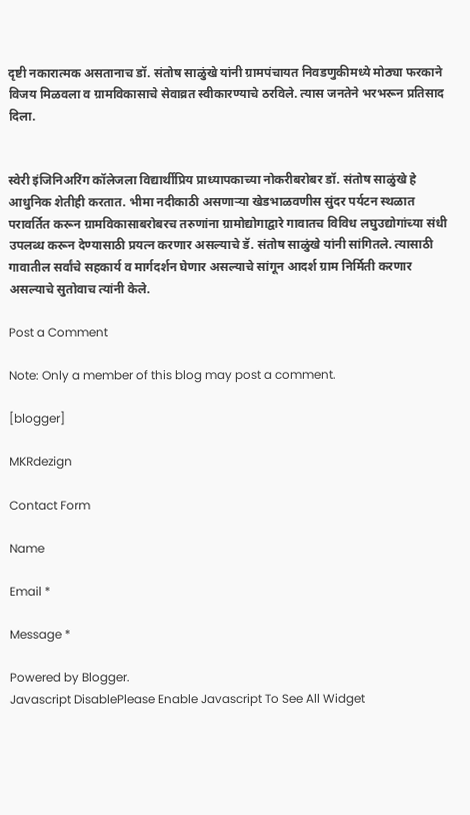दृष्टी नकारात्मक असतानाच डॉ. संतोष साळुंखे यांनी ग्रामपंचायत निवडणुकीमध्ये मोठ्या फरकाने विजय मिळवला व ग्रामविकासाचे सेवाव्रत स्वीकारण्याचे ठरविले. त्यास जनतेने भरभरून प्रतिसाद दिला.


स्वेरी इंजिनिअरिंग कॉलेजला विद्यार्थीप्रिय प्राध्यापकाच्या नोकरीबरोबर डॉ. संतोष साळुंखे हे आधुनिक शेतीही करतात. भीमा नदीकाठी असणाऱ्या खेडभाळवणीस सुंदर पर्यटन स्थळात परावर्तित करून ग्रामविकासाबरोबरच तरुणांना ग्रामोद्योगाद्वारे गावातच विविध लघुउद्योगांच्या संधी उपलब्ध करून देण्यासाठी प्रयत्न करणार असल्याचे डॅ. संतोष साळुंखे यांनी सांगितले. त्यासाठी गावातील सर्वांचे सहकार्य व मार्गदर्शन घेणार असल्याचे सांगून आदर्श ग्राम निर्मिती करणार असल्याचे सुतोवाच त्यांनी केले.

Post a Comment

Note: Only a member of this blog may post a comment.

[blogger]

MKRdezign

Contact Form

Name

Email *

Message *

Powered by Blogger.
Javascript DisablePlease Enable Javascript To See All Widget